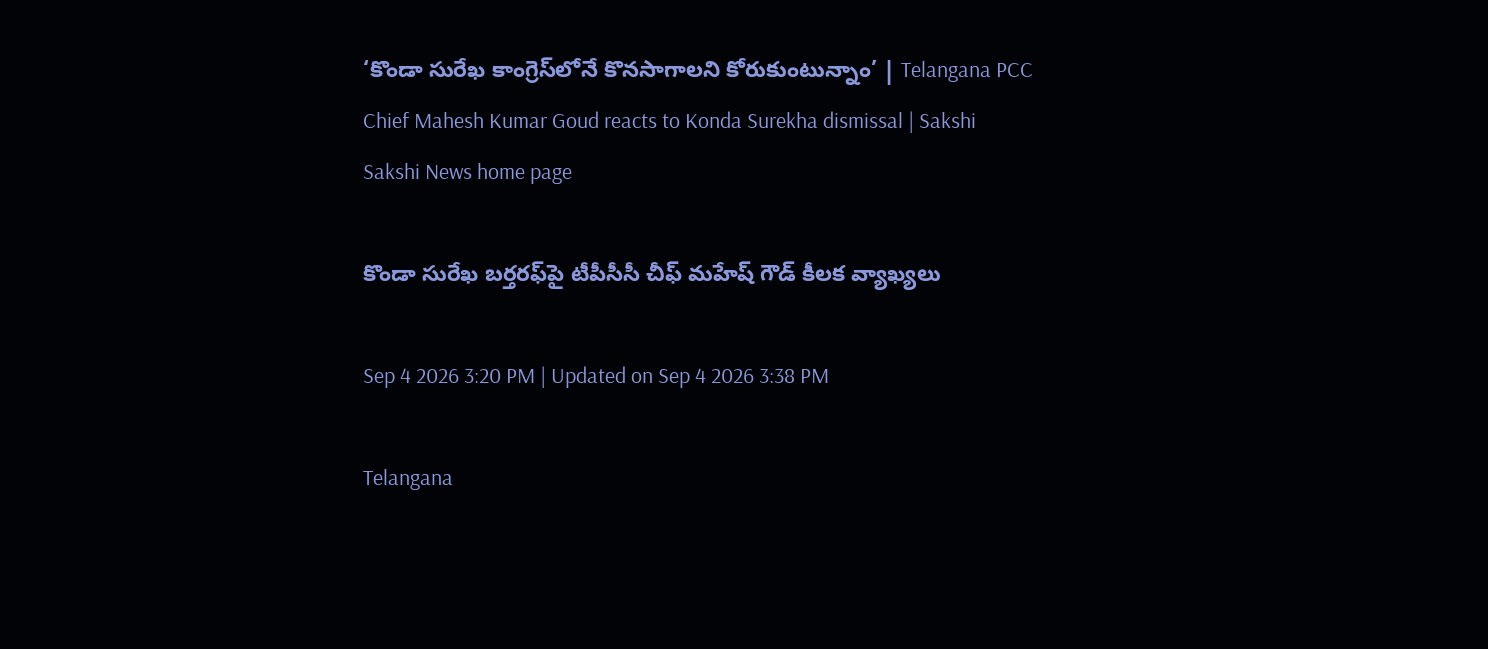‘కొండా సురేఖ కాంగ్రెస్‌లోనే కొనసాగాలని కోరుకుంటున్నాం’ | Telangana PCC Chief Mahesh Kumar Goud reacts to Konda Surekha dismissal | Sakshi
Sakshi News home page

కొండా సురేఖ బర్తరఫ్‌పై టీపీసీసీ చీఫ్‌ మహేష్‌ గౌడ్‌ కీలక వ్యాఖ్యలు

Sep 4 2026 3:20 PM | Updated on Sep 4 2026 3:38 PM

Telangana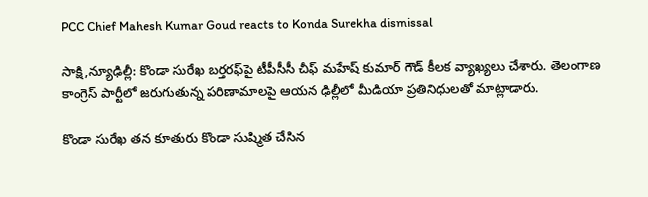PCC Chief Mahesh Kumar Goud reacts to Konda Surekha dismissal

సాక్షి,న్యూఢిల్లీ: కొండా సురేఖ బర్తరఫ్‌పై టీపీసీసీ చీఫ్ మహేష్ కుమార్ గౌడ్ కీలక వ్యాఖ్యలు చేశారు. తెలంగాణ కాంగ్రెస్ పార్టీలో జరుగుతున్న పరిణామాలపై ఆయన ఢిల్లీలో మీడియా ప్రతినిధులతో మాట్లాడారు.

కొండా సురేఖ తన కూతురు కొండా సుష్మిత చేసిన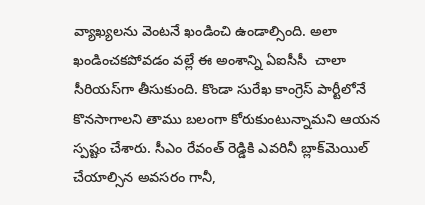వ్యాఖ్యలను వెంటనే ఖండించి ఉండాల్సింది. అలా ఖండించకపోవడం వల్లే ఈ అంశాన్ని ఏఐసీసీ  చాలా సీరియస్‌గా తీసుకుంది. కొండా సురేఖ కాంగ్రెస్ పార్టీలోనే కొనసాగాలని తాము బలంగా కోరుకుంటున్నామని ఆయన స్పష్టం చేశారు. సీఎం రేవంత్ రెడ్డికి ఎవరినీ బ్లాక్‌మెయిల్ చేయాల్సిన అవసరం గానీ,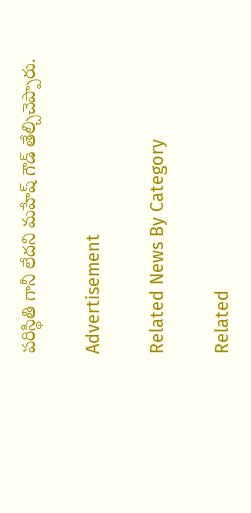పరిస్థితి గానీ లేదని మహేష్ గౌడ్ తేల్చిచెప్పారు.

Advertisement

Related News By Category

Related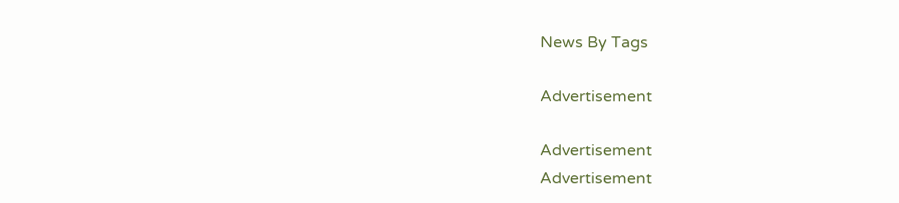News By Tags

Advertisement

Advertisement
Advertisement